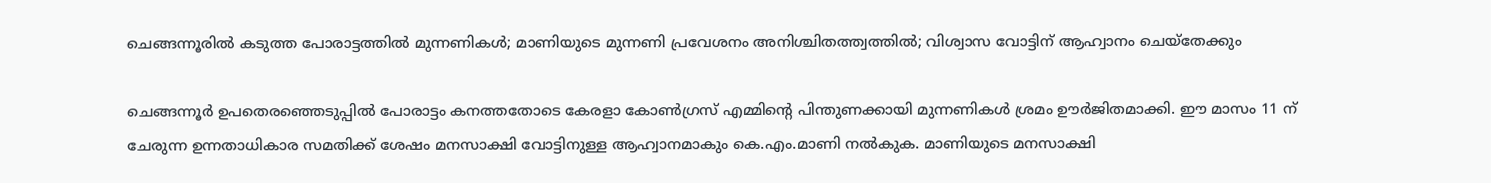ചെങ്ങന്നൂരിൽ കടുത്ത പോരാട്ടത്തിൽ മുന്നണികൾ; മാണിയുടെ മുന്നണി പ്രവേശനം അനിശ്ചിതത്ത്വത്തിൽ; വിശ്വാസ വോട്ടിന് ആഹ്വാനം ചെയ്തേക്കും

ചെങ്ങന്നൂർ ഉപതെരഞ്ഞെടുപ്പിൽ പോരാട്ടം കനത്തതോടെ കേരളാ കോൺഗ്രസ് എമ്മിന്റെ പിന്തുണക്കായി മുന്നണികൾ ശ്രമം ഊർജിതമാക്കി. ഈ മാസം 11 ന് ചേരുന്ന ഉന്നതാധികാര സമതിക്ക് ശേഷം മനസാക്ഷി വോട്ടിനുള്ള ആഹ്വാനമാകും കെ.എം.മാണി നൽകുക. മാണിയുടെ മനസാക്ഷി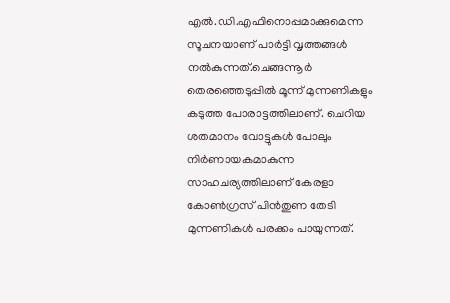എൽ.ഡി.എഫിനൊപ്പമാക്കുമെന്ന സൂചനയാണ് പാർട്ടി വൃത്തങ്ങൾ നൽകുന്നത്.ചെങ്ങന്നൂർ തെരഞ്ഞെടുപ്പിൽ മൂന്ന് മുന്നണികളും കടുത്ത പോരാട്ടത്തിലാണ്. ചെറിയ ശതമാനം വോട്ടുകൾ പോലും നിർണായകമാകുന്ന സാഹചര്യത്തിലാണ് കേരളാ കോൺഗ്രസ് പിൻതുണ തേടി മുന്നണികൾ പരക്കം പായുന്നത്.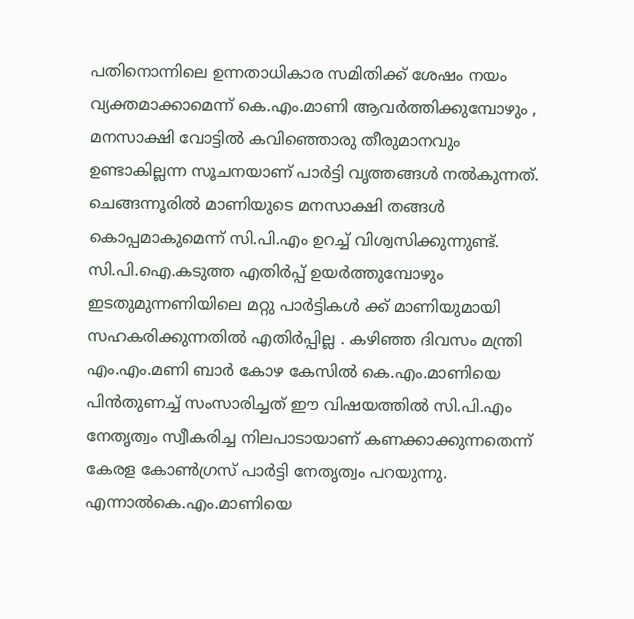പതിനൊന്നിലെ ഉന്നതാധികാര സമിതിക്ക് ശേഷം നയം വ്യക്തമാക്കാമെന്ന് കെ.എം.മാണി ആവർത്തിക്കുമ്പോഴും , മനസാക്ഷി വോട്ടിൽ കവിഞ്ഞൊരു തീരുമാനവും ഉണ്ടാകില്ലന്ന സൂചനയാണ് പാർട്ടി വൃത്തങ്ങൾ നൽകുന്നത്. ചെങ്ങന്നൂരിൽ മാണിയുടെ മനസാക്ഷി തങ്ങൾ കൊപ്പമാകുമെന്ന് സി.പി.എം ഉറച്ച് വിശ്വസിക്കുന്നുണ്ട്. സി.പി.ഐ.കടുത്ത എതിർപ്പ് ഉയർത്തുമ്പോഴും ഇടതുമുന്നണിയിലെ മറ്റു പാർട്ടികൾ ക്ക് മാണിയുമായി സഹകരിക്കുന്നതിൽ എതിർപ്പില്ല . കഴിഞ്ഞ ദിവസം മന്ത്രി എം.എം.മണി ബാർ കോഴ കേസിൽ കെ.എം.മാണിയെ പിൻതുണച്ച് സംസാരിച്ചത് ഈ വിഷയത്തിൽ സി.പി.എം നേതൃത്വം സ്വീകരിച്ച നിലപാടായാണ് കണക്കാക്കുന്നതെന്ന് കേരള കോൺഗ്രസ് പാർട്ടി നേതൃത്വം പറയുന്നു.
എന്നാൽകെ.എം.മാണിയെ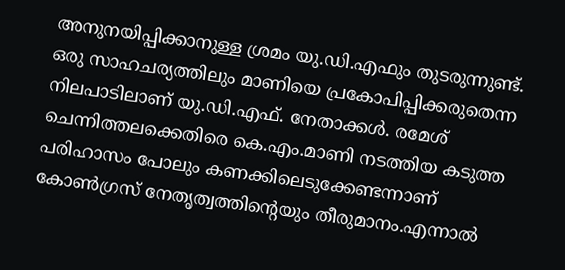അനുനയിപ്പിക്കാനുള്ള ശ്രമം യു.ഡി.എഫും തുടരുന്നുണ്ട്. ഒരു സാഹചര്യത്തിലും മാണിയെ പ്രകോപിപ്പിക്കരുതെന്ന നിലപാടിലാണ് യു.ഡി.എഫ്. നേതാക്കൾ. രമേശ് ചെന്നിത്തലക്കെതിരെ കെ.എം.മാണി നടത്തിയ കടുത്ത പരിഹാസം പോലും കണക്കിലെടുക്കേണ്ടന്നാണ് കോൺഗ്രസ് നേതൃത്വത്തിന്റെയും തീരുമാനം.എന്നാൽ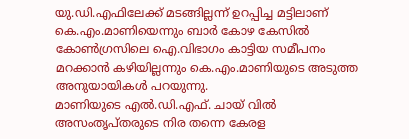യു.ഡി.എഫിലേക്ക് മടങ്ങില്ലന്ന് ഉറപ്പിച്ച മട്ടിലാണ് കെ.എം.മാണിയെന്നും ബാർ കോഴ കേസിൽ കോൺഗ്രസിലെ ഐ.വിഭാഗം കാട്ടിയ സമീപനം മറക്കാൻ കഴിയില്ലന്നും കെ.എം.മാണിയുടെ അടുത്ത അനുയായികൾ പറയുന്നു.
മാണിയുടെ എൽ.ഡി.എഫ്. ചായ് വിൽ അസംതൃപ്തരുടെ നിര തന്നെ കേരള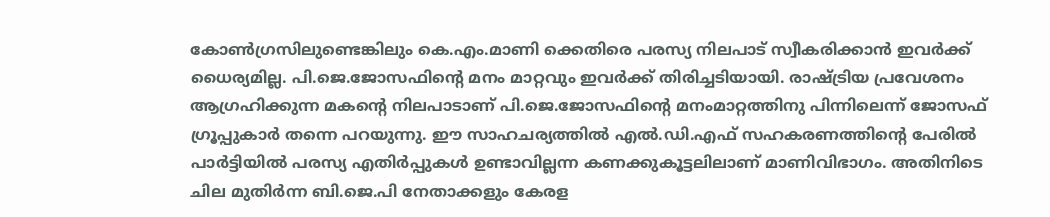കോൺഗ്രസിലുണ്ടെങ്കിലും കെ.എം.മാണി ക്കെതിരെ പരസ്യ നിലപാട് സ്വീകരിക്കാൻ ഇവർക്ക് ധൈര്യമില്ല. പി.ജെ.ജോസഫിന്റെ മനം മാറ്റവും ഇവർക്ക് തിരിച്ചടിയായി. രാഷ്ട്രിയ പ്രവേശനം ആഗ്രഹിക്കുന്ന മകന്റെ നിലപാടാണ് പി.ജെ.ജോസഫിന്റെ മനംമാറ്റത്തിനു പിന്നിലെന്ന് ജോസഫ് ഗ്രൂപ്പുകാർ തന്നെ പറയുന്നു. ഈ സാഹചര്യത്തിൽ എൽ.ഡി.എഫ് സഹകരണത്തിന്റെ പേരിൽ പാർട്ടിയിൽ പരസ്യ എതിർപ്പുകൾ ഉണ്ടാവില്ലന്ന കണക്കുകൂട്ടലിലാണ് മാണിവിഭാഗം. അതിനിടെ ചില മുതിർന്ന ബി.ജെ.പി നേതാക്കളും കേരള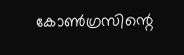കോൺഗ്രസിന്റെ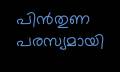പിൻതുണ പരസ്യമായി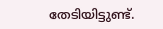തേടിയിട്ടുണ്ട്.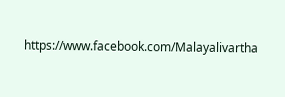https://www.facebook.com/Malayalivartha